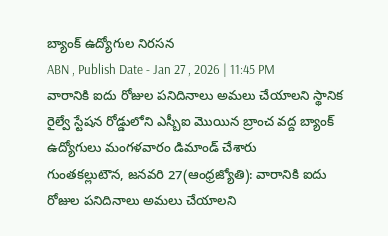బ్యాంక్ ఉద్యోగుల నిరసన
ABN , Publish Date - Jan 27 , 2026 | 11:45 PM
వారానికి ఐదు రోజుల పనిదినాలు అమలు చేయాలని స్థానిక రైల్వే స్టేషన రోడ్డులోని ఎస్బీఐ మొయిన బ్రాంచ వద్ద బ్యాంక్ ఉద్యోగులు మంగళవారం డిమాండ్ చేశారు
గుంతకల్లుటౌన, జనవరి 27(ఆంధ్రజ్యోతి): వారానికి ఐదు రోజుల పనిదినాలు అమలు చేయాలని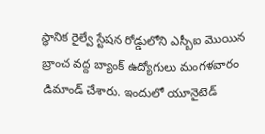స్థానిక రైల్వే స్టేషన రోడ్డులోని ఎస్బీఐ మొయిన బ్రాంచ వద్ద బ్యాంక్ ఉద్యోగులు మంగళవారం డిమాండ్ చేశారు. ఇందులో యూనైటెడ్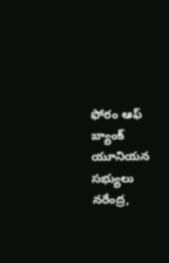ఫోరం ఆఫ్ బ్యాంక్ యూనియన సభ్యులు నరేంద్ర,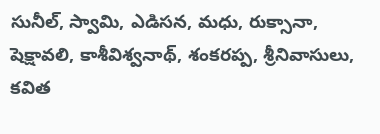సునీల్, స్వామి, ఎడిసన, మధు, రుక్సానా, షెక్షావలి, కాశీవిశ్వనాథ్, శంకరప్ప, శ్రీనివాసులు, కవిత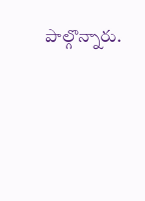పాల్గొన్నారు.